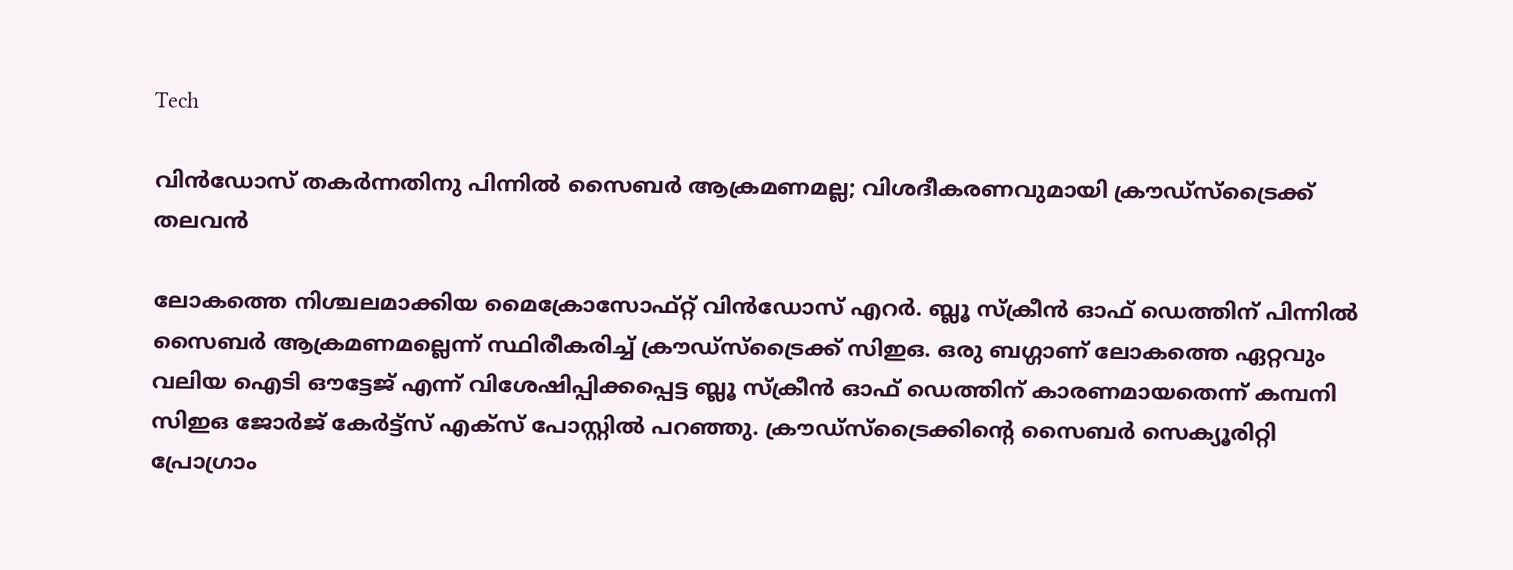Tech

വിന്‍ഡോസ് തകര്‍ന്നതിനു പിന്നില്‍ സൈബര്‍ ആക്രമണമല്ല; വിശദീകരണവുമായി ക്രൗഡ്‌സ്‌ട്രൈക്ക് തലവന്‍

ലോകത്തെ നിശ്ചലമാക്കിയ മൈക്രോസോഫ്റ്റ് വിന്‍ഡോസ് എറര്‍. ബ്ലൂ സ്‌ക്രീന്‍ ഓഫ് ഡെത്തിന് പിന്നില്‍ സൈബര്‍ ആക്രമണമല്ലെന്ന് സ്ഥിരീകരിച്ച് ക്രൗഡ്‌സ്‌ട്രൈക്ക് സിഇഒ. ഒരു ബഗ്ഗാണ് ലോകത്തെ ഏറ്റവും വലിയ ഐടി ഔട്ടേജ് എന്ന് വിശേഷിപ്പിക്കപ്പെട്ട ബ്ലൂ സ്‌ക്രീന്‍ ഓഫ് ഡെത്തിന് കാരണമായതെന്ന് കമ്പനി സിഇഒ ജോര്‍ജ് കേര്‍ട്ട്‌സ് എക്‌സ് പോസ്റ്റില്‍ പറഞ്ഞു. ക്രൗഡ്‌സ്‌ട്രൈക്കിന്റെ സൈബര്‍ സെക്യൂരിറ്റി പ്രോഗ്രാം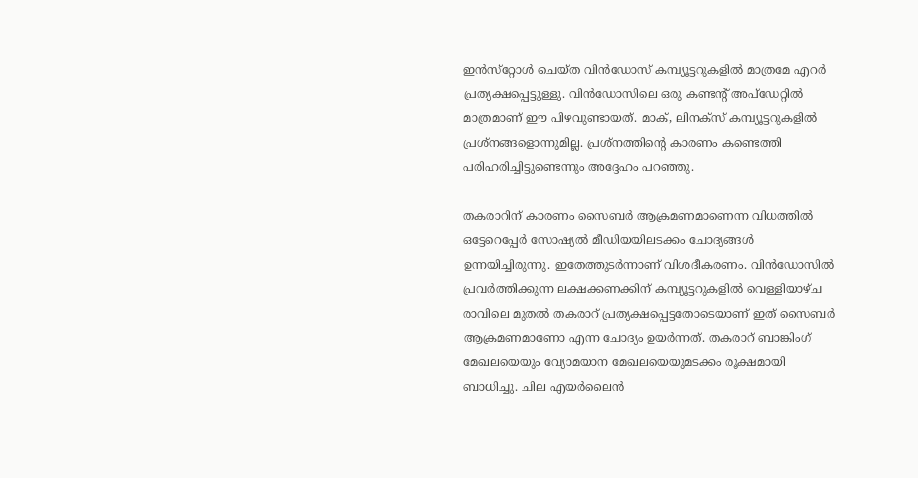ഇന്‍സ്‌റ്റോള്‍ ചെയ്ത വിന്‍ഡോസ് കമ്പ്യൂട്ടറുകളില്‍ മാത്രമേ എറര്‍ പ്രത്യക്ഷപ്പെട്ടുള്ളു. വിന്‍ഡോസിലെ ഒരു കണ്ടന്റ് അപ്‌ഡേറ്റില്‍ മാത്രമാണ് ഈ പിഴവുണ്ടായത്. മാക്, ലിനക്‌സ് കമ്പ്യൂട്ടറുകളില്‍ പ്രശ്‌നങ്ങളൊന്നുമില്ല. പ്രശ്‌നത്തിന്റെ കാരണം കണ്ടെത്തി പരിഹരിച്ചിട്ടുണ്ടെന്നും അദ്ദേഹം പറഞ്ഞു.

തകരാറിന് കാരണം സൈബര്‍ ആക്രമണമാണെന്ന വിധത്തില്‍ ഒട്ടേറെപ്പേര്‍ സോഷ്യല്‍ മീഡിയയിലടക്കം ചോദ്യങ്ങള്‍ ഉന്നയിച്ചിരുന്നു. ഇതേത്തുടര്‍ന്നാണ് വിശദീകരണം. വിന്‍ഡോസില്‍ പ്രവര്‍ത്തിക്കുന്ന ലക്ഷക്കണക്കിന് കമ്പ്യൂട്ടറുകളില്‍ വെള്ളിയാഴ്ച രാവിലെ മുതല്‍ തകരാറ് പ്രത്യക്ഷപ്പെട്ടതോടെയാണ് ഇത് സൈബര്‍ ആക്രമണമാണോ എന്ന ചോദ്യം ഉയര്‍ന്നത്. തകരാറ് ബാങ്കിംഗ് മേഖലയെയും വ്യോമയാന മേഖലയെയുമടക്കം രൂക്ഷമായി ബാധിച്ചു. ചില എയര്‍ലൈന്‍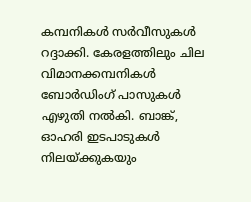കമ്പനികള്‍ സര്‍വീസുകള്‍ റദ്ദാക്കി. കേരളത്തിലും ചില വിമാനക്കമ്പനികള്‍ ബോര്‍ഡിംഗ് പാസുകള്‍ എഴുതി നല്‍കി. ബാങ്ക്, ഓഹരി ഇടപാടുകള്‍ നിലയ്ക്കുകയും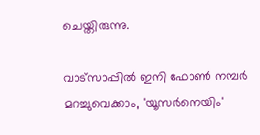ചെയ്തിരുന്നു.

വാട്‌സാപ്പിൽ ഇനി ഫോൺ നമ്പർ മറച്ചുവെക്കാം, 'യൂസർനെയിം'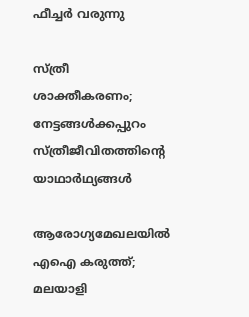ഫീച്ചർ വരുന്നു

സ്ത്രീ ശാക്തീകരണം; നേട്ടങ്ങള്‍ക്കപ്പുറം സ്ത്രീജീവിതത്തിന്റെ യാഥാര്‍ഥ്യങ്ങള്‍

ആരോഗ്യമേഖലയിൽ എഐ കരുത്ത്; മലയാളി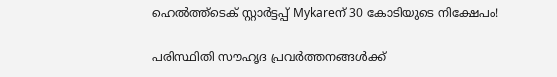ഹെൽത്ത്‌ടെക് സ്റ്റാർട്ടപ്പ് Mykareന് 30 കോടിയുടെ നിക്ഷേപം!

പരിസ്ഥിതി സൗഹൃദ പ്രവർത്തനങ്ങൾക്ക്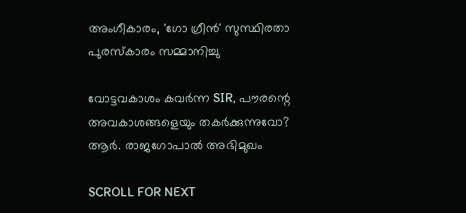അംഗീകാരം, 'ഗോ ഗ്രീൻ' സുസ്ഥിരതാ പുരസ്കാരം സമ്മാനിച്ചു

വോട്ടവകാശം കവർന്ന SIR, പൗരന്റെ അവകാശങ്ങളെയും തകർക്കുന്നുവോ? ആർ. രാജഗോപാൽ അഭിമുഖം

SCROLL FOR NEXT